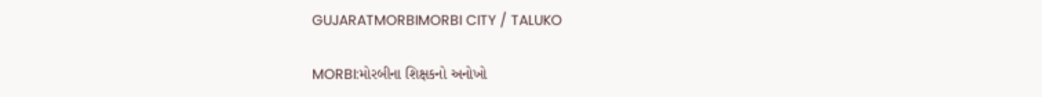GUJARATMORBIMORBI CITY / TALUKO

MORBI:મોરબીના શિક્ષકનો અનોખો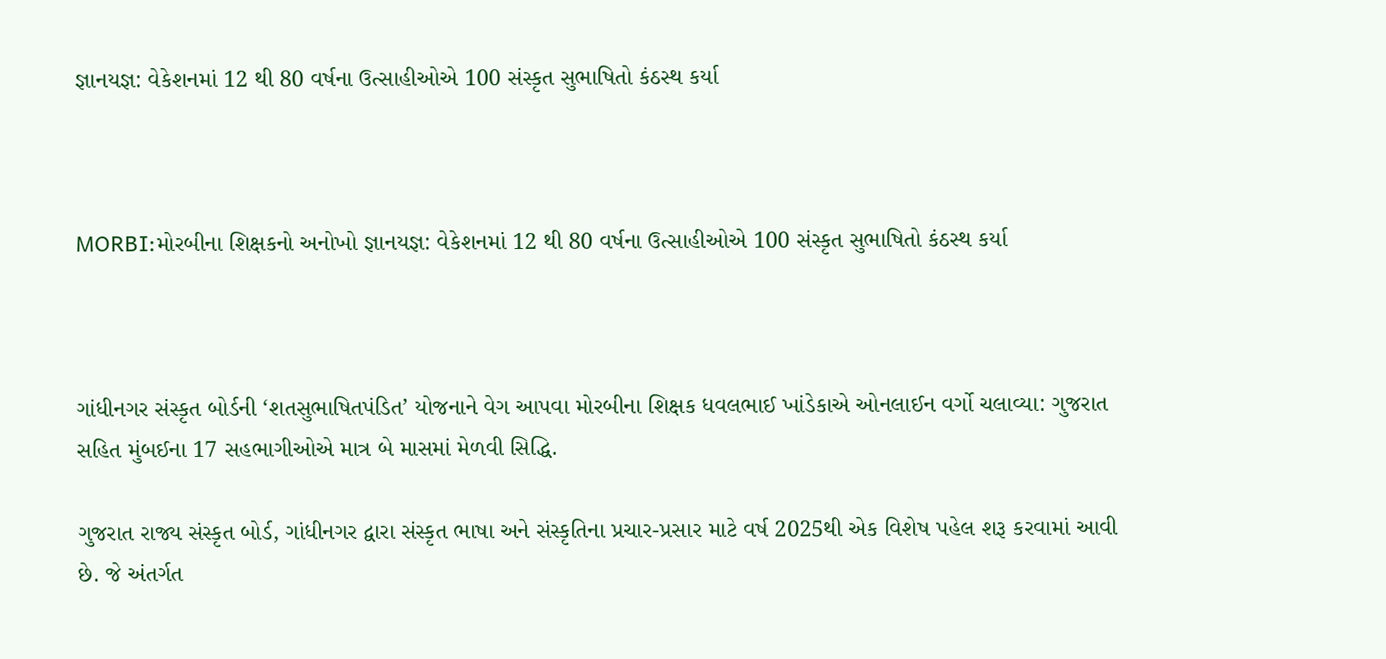જ્ઞાનયજ્ઞ: વેકેશનમાં 12 થી 80 વર્ષના ઉત્સાહીઓએ 100 સંસ્કૃત સુભાષિતો કંઠસ્થ કર્યા



MORBI:મોરબીના શિક્ષકનો અનોખો જ્ઞાનયજ્ઞ: વેકેશનમાં 12 થી 80 વર્ષના ઉત્સાહીઓએ 100 સંસ્કૃત સુભાષિતો કંઠસ્થ કર્યા



ગાંધીનગર સંસ્કૃત બોર્ડની ‘શતસુભાષિતપંડિત’ યોજનાને વેગ આપવા મોરબીના શિક્ષક ધવલભાઈ ખાંડેકાએ ઓનલાઈન વર્ગો ચલાવ્યા: ગુજરાત સહિત મુંબઈના 17 સહભાગીઓએ માત્ર બે માસમાં મેળવી સિદ્ધિ.

ગુજરાત રાજ્ય સંસ્કૃત બોર્ડ, ગાંધીનગર દ્વારા સંસ્કૃત ભાષા અને સંસ્કૃતિના પ્રચાર-પ્રસાર માટે વર્ષ 2025થી એક વિશેષ પહેલ શરૂ કરવામાં આવી છે. જે અંતર્ગત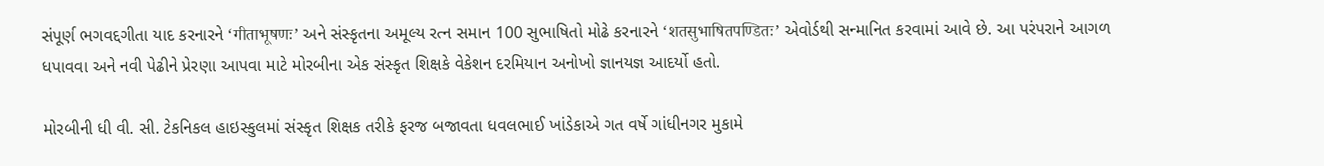સંપૂર્ણ ભગવદ્દગીતા યાદ કરનારને ‘गीताभूषणः’ અને સંસ્કૃતના અમૂલ્ય રત્ન સમાન 100 સુભાષિતો મોઢે કરનારને ‘शतसुभाषितपण्डितः’ એવોર્ડથી સન્માનિત કરવામાં આવે છે. આ પરંપરાને આગળ ધપાવવા અને નવી પેઢીને પ્રેરણા આપવા માટે મોરબીના એક સંસ્કૃત શિક્ષકે વેકેશન દરમિયાન અનોખો જ્ઞાનયજ્ઞ આદર્યો હતો.

મોરબીની ધી વી. સી. ટેકનિકલ હાઇસ્કુલમાં સંસ્કૃત શિક્ષક તરીકે ફરજ બજાવતા ધવલભાઈ ખાંડેકાએ ગત વર્ષે ગાંધીનગર મુકામે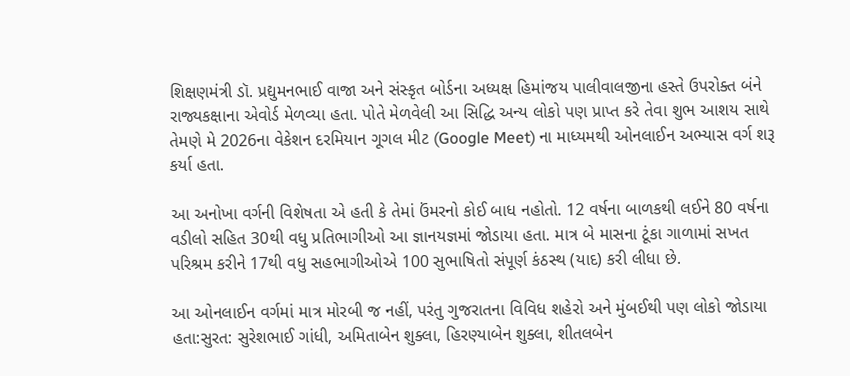શિક્ષણમંત્રી ડૉ. પ્રદ્યુમનભાઈ વાજા અને સંસ્કૃત બોર્ડના અધ્યક્ષ હિમાંજય પાલીવાલજીના હસ્તે ઉપરોક્ત બંને રાજ્યકક્ષાના એવોર્ડ મેળવ્યા હતા. પોતે મેળવેલી આ સિદ્ધિ અન્ય લોકો પણ પ્રાપ્ત કરે તેવા શુભ આશય સાથે તેમણે મે 2026ના વેકેશન દરમિયાન ગૂગલ મીટ (Google Meet) ના માધ્યમથી ઓનલાઈન અભ્યાસ વર્ગ શરૂ કર્યા હતા.

આ અનોખા વર્ગની વિશેષતા એ હતી કે તેમાં ઉંમરનો કોઈ બાધ નહોતો. 12 વર્ષના બાળકથી લઈને 80 વર્ષના વડીલો સહિત 30થી વધુ પ્રતિભાગીઓ આ જ્ઞાનયજ્ઞમાં જોડાયા હતા. માત્ર બે માસના ટૂંકા ગાળામાં સખત પરિશ્રમ કરીને 17થી વધુ સહભાગીઓએ 100 સુભાષિતો સંપૂર્ણ કંઠસ્થ (યાદ) કરી લીધા છે.

આ ઓનલાઈન વર્ગમાં માત્ર મોરબી જ નહીં, પરંતુ ગુજરાતના વિવિધ શહેરો અને મુંબઈથી પણ લોકો જોડાયા હતા:સુરત: સુરેશભાઈ ગાંધી, અમિતાબેન શુક્લા, હિરણ્યાબેન શુક્લા, શીતલબેન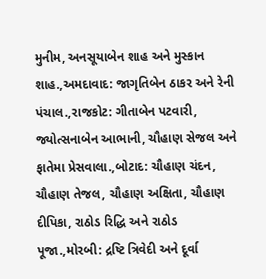મુનીમ, અનસૂયાબેન શાહ અને મુસ્કાન શાહ.,અમદાવાદ: જાગૃતિબેન ઠાકર અને રેની પંચાલ.,રાજકોટ: ગીતાબેન પટવારી, જ્યોત્સનાબેન આભાની, ચૌહાણ સેજલ અને ફાતેમા પ્રેસવાલા.,બોટાદ: ચૌહાણ ચંદન, ચૌહાણ તેજલ, ચૌહાણ અક્ષિતા, ચૌહાણ દીપિકા, રાઠોડ રિદ્ધિ અને રાઠોડ પૂજા.,મોરબી: દ્રષ્ટિ ત્રિવેદી અને દૂર્વા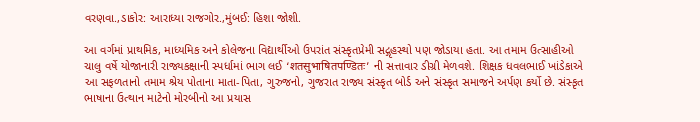વરણવા.,ડાકોર: આરાધ્યા રાજગોર.,મુંબઈ: હિશા જોશી.

આ વર્ગમાં પ્રાથમિક, માધ્યમિક અને કોલેજના વિદ્યાર્થીઓ ઉપરાંત સંસ્કૃતપ્રેમી સદ્ગૃહસ્થો પણ જોડાયા હતા. આ તમામ ઉત્સાહીઓ ચાલુ વર્ષે યોજાનારી રાજ્યકક્ષાની સ્પર્ધામાં ભાગ લઈ ‘शतसुभाषितपण्डितः’ ની સત્તાવાર ડીગ્રી મેળવશે. શિક્ષક ધવલભાઈ ખાંડેકાએ આ સફળતાનો તમામ શ્રેય પોતાના માતા-પિતા, ગુરુજનો, ગુજરાત રાજ્ય સંસ્કૃત બોર્ડ અને સંસ્કૃત સમાજને અર્પણ કર્યો છે. સંસ્કૃત ભાષાના ઉત્થાન માટેનો મોરબીનો આ પ્રયાસ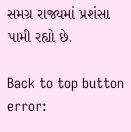સમગ્ર રાજ્યમાં પ્રશંસા પામી રહ્યો છે.

Back to top button
error: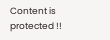Content is protected !!